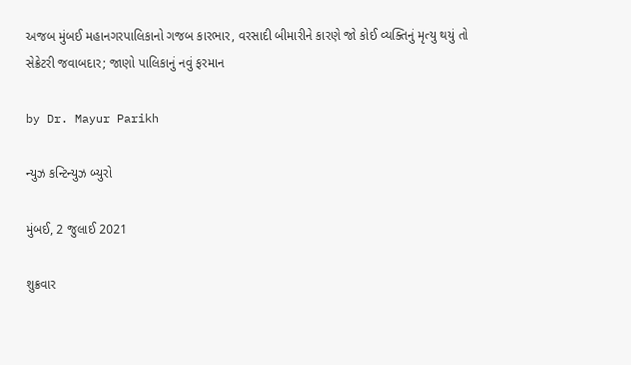અજબ મુંબઈ મહાનગરપાલિકાનો ગજબ કારભાર, વરસાદી બીમારીને કારણે જો કોઈ વ્યક્તિનું મૃત્યુ થયું તો સેક્રેટરી જવાબદાર; જાણો પાલિકાનું નવું ફરમાન

by Dr. Mayur Parikh

ન્યુઝ કન્ટિન્યુઝ બ્યુરો

મુંબઈ, 2 જુલાઈ 2021

શુક્રવાર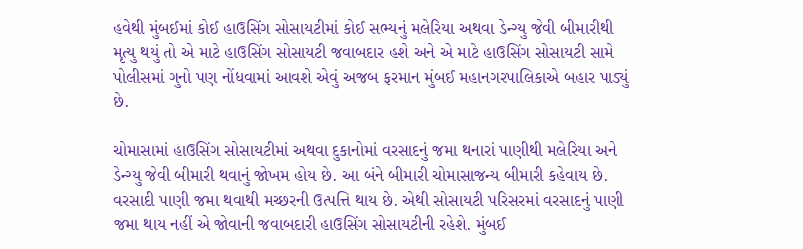હવેથી મુંબઈમાં કોઈ હાઉસિંગ સોસાયટીમાં કોઈ સભ્યનું મલેરિયા અથવા ડેન્ગ્યુ જેવી બીમારીથી મૃત્યુ થયું તો એ માટે હાઉસિંગ સોસાયટી જવાબદાર હશે અને એ માટે હાઉસિંગ સોસાયટી સામે પોલીસમાં ગુનો પણ નોંધવામાં આવશે એવું અજબ ફરમાન મુંબઈ મહાનગરપાલિકાએ બહાર પાડ્યું છે.

ચોમાસામાં હાઉસિંગ સોસાયટીમાં અથવા દુકાનોમાં વરસાદનું જમા થનારાં પાણીથી મલેરિયા અને ડેન્ગ્યુ જેવી બીમારી થવાનું જોખમ હોય છે. આ બંને બીમારી ચોમાસાજન્ય બીમારી કહેવાય છે. વરસાદી પાણી જમા થવાથી મચ્છરની ઉત્પત્તિ થાય છે. એથી સોસાયટી પરિસરમાં વરસાદનું પાણી જમા થાય નહીં એ જોવાની જવાબદારી હાઉસિંગ સોસાયટીની રહેશે. મુંબઈ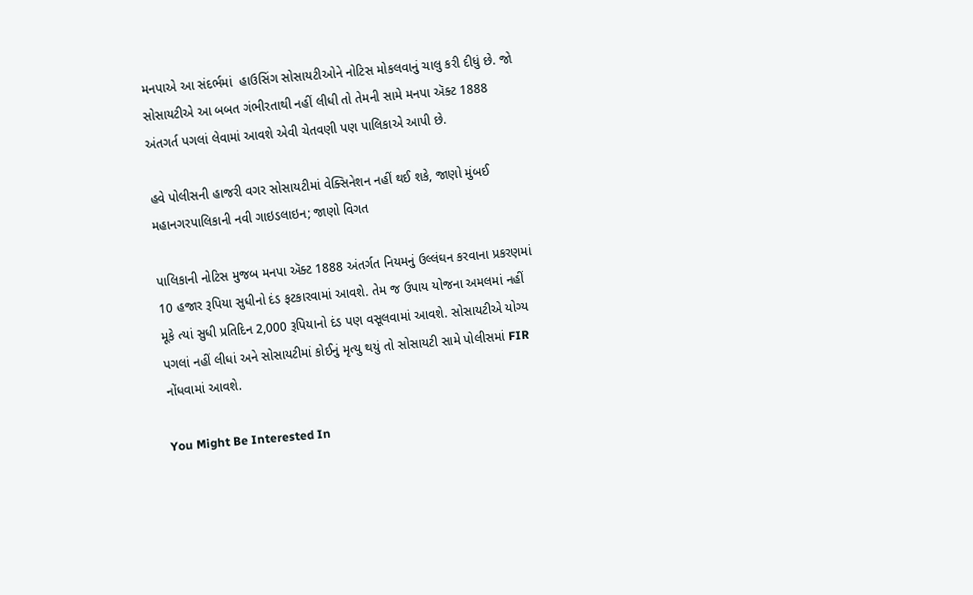મનપાએ આ સંદર્ભમાં  હાઉસિંગ સોસાયટીઓને નોટિસ મોકલવાનું ચાલુ કરી દીધું છે. જો સોસાયટીએ આ બબત ગંભીરતાથી નહીં લીધી તો તેમની સામે મનપા ઍક્ટ 1888 અંતગર્ત પગલાં લેવામાં આવશે એવી ચેતવણી પણ પાલિકાએ આપી છે.

હવે પોલીસની હાજરી વગર સોસાયટીમાં વેક્સિનેશન નહીં થઈ શકે, જાણો મુંબઈ મહાનગરપાલિકાની નવી ગાઇડલાઇન; જાણો વિગત

પાલિકાની નોટિસ મુજબ મનપા ઍક્ટ 1888 અંતર્ગત નિયમનું ઉલ્લંઘન કરવાના પ્રકરણમાં 10 હજાર રૂપિયા સુધીનો દંડ ફટકારવામાં આવશે. તેમ જ ઉપાય યોજના અમલમાં નહીં મૂકે ત્યાં સુધી પ્રતિદિન 2,000 રૂપિયાનો દંડ પણ વસૂલવામાં આવશે. સોસાયટીએ યોગ્ય પગલાં નહીં લીધાં અને સોસાયટીમાં કોઈનું મૃત્યુ થયું તો સોસાયટી સામે પોલીસમાં FIR નોંધવામાં આવશે.

You Might Be Interested In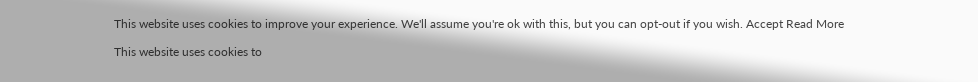This website uses cookies to improve your experience. We'll assume you're ok with this, but you can opt-out if you wish. Accept Read More

This website uses cookies to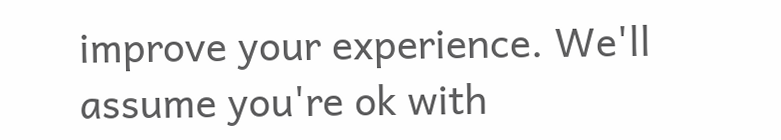improve your experience. We'll assume you're ok with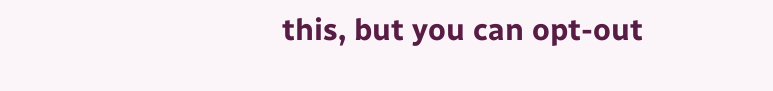this, but you can opt-out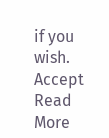if you wish. Accept Read More